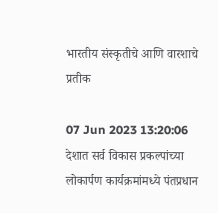भारतीय संस्कृतीचे आणि वारशाचे प्रतीक

07 Jun 2023 13:20:06
देशात सर्व विकास प्रकल्पांच्या लोकार्पण कार्यक्रमांमध्ये पंतप्रधान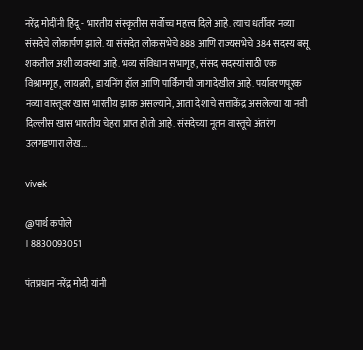नरेंद्र मोदींनी हिंदू - भारतीय संस्कृतीस सर्वोच्च महत्त्व दिले आहे. त्याच धर्तीवर नव्या संसदेचे लोकार्पण झाले. या संसदेत लोकसभेचे 888 आणि राज्यसभेचे 384 सदस्य बसू शकतील अशी व्यवस्था आहे. भव्य संविधान सभागृह, संसद सदस्यांसाठी एक विश्रामगृह, लायब्ररी, डायनिंग हॉल आणि पार्किंगची जागादेखील आहे. पर्यावरणपूरक नव्या वास्तूवर खास भारतीय झाक असल्याने, आता देशाचे सत्ताकेंद्र असलेल्या या नवी दिल्लीस खास भारतीय चेहरा प्राप्त होतो आहे. संसदेच्या नूतन वास्तूचे अंतरंग उलगडणारा लेख...

vivek

@पार्थ कपोले
। 8830093051

पंतप्रधान नरेंद्र मोदी यांनी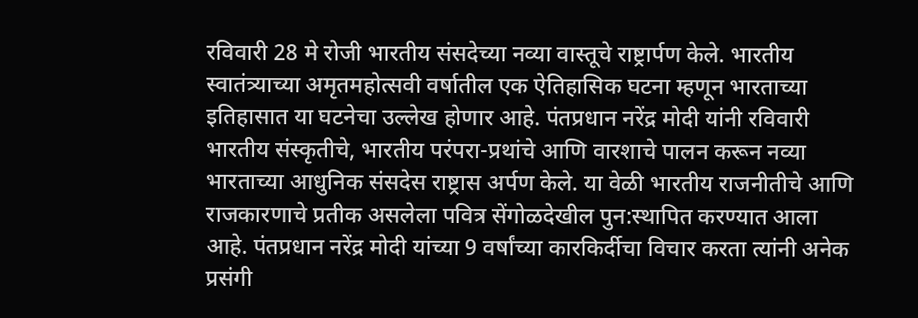रविवारी 28 मे रोजी भारतीय संसदेच्या नव्या वास्तूचे राष्ट्रार्पण केले. भारतीय स्वातंत्र्याच्या अमृतमहोत्सवी वर्षातील एक ऐतिहासिक घटना म्हणून भारताच्या इतिहासात या घटनेचा उल्लेख होणार आहे. पंतप्रधान नरेंद्र मोदी यांनी रविवारी भारतीय संस्कृतीचे, भारतीय परंपरा-प्रथांचे आणि वारशाचे पालन करून नव्या भारताच्या आधुनिक संसदेस राष्ट्रास अर्पण केले. या वेळी भारतीय राजनीतीचे आणि राजकारणाचे प्रतीक असलेला पवित्र सेंगोळदेखील पुन:स्थापित करण्यात आला आहे. पंतप्रधान नरेंद्र मोदी यांच्या 9 वर्षांच्या कारकिर्दीचा विचार करता त्यांनी अनेक प्रसंगी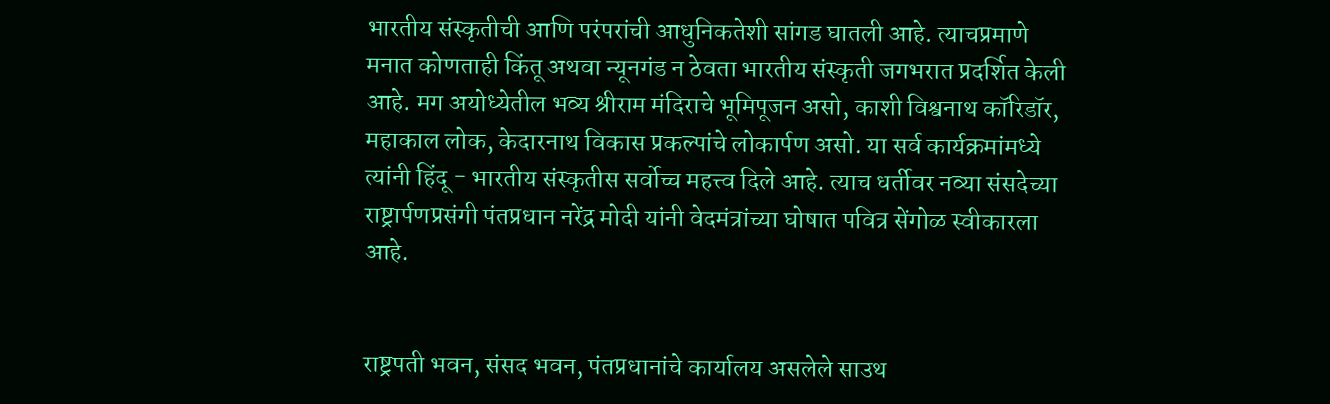भारतीय संस्कृतीची आणि परंपरांची आधुनिकतेशी सांगड घातली आहे. त्याचप्रमाणे मनात कोणताही किंतू अथवा न्यूनगंड न ठेवता भारतीय संस्कृती जगभरात प्रदर्शित केली आहे. मग अयोध्येतील भव्य श्रीराम मंदिराचे भूमिपूजन असो, काशी विश्वनाथ कॉरिडॉर, महाकाल लोक, केदारनाथ विकास प्रकल्पांचे लोकार्पण असो. या सर्व कार्यक्रमांमध्ये त्यांनी हिंदू - भारतीय संस्कृतीस सर्वोच्च महत्त्व दिले आहे. त्याच धर्तीवर नव्या संसदेच्या राष्ट्रार्पणप्रसंगी पंतप्रधान नरेंद्र मोदी यांनी वेदमंत्रांच्या घोषात पवित्र सेंगोळ स्वीकारला आहे.


राष्ट्रपती भवन, संसद भवन, पंतप्रधानांचे कार्यालय असलेले साउथ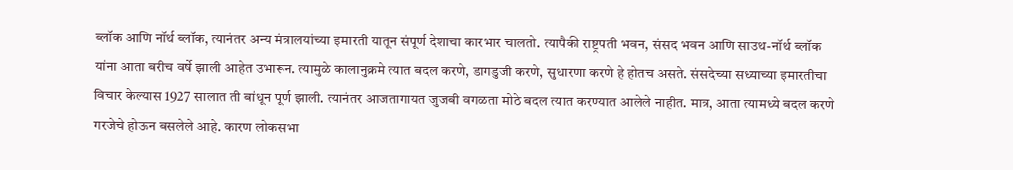ब्लॉक आणि नॉर्थ ब्लॉक, त्यानंतर अन्य मंत्रालयांच्या इमारती यातून संपूर्ण देशाचा कारभार चालतो. त्यापैकी राष्ट्रपती भवन, संसद भवन आणि साउथ-नॉर्थ ब्लॉक यांना आता बरीच वर्षे झाली आहेत उभारून. त्यामुळे कालानुक्रमे त्यात बदल करणे, डागडुजी करणे, सुधारणा करणे हे होतच असते. संसदेच्या सध्याच्या इमारतीचा विचार केल्यास 1927 सालात ती बांधून पूर्ण झाली. त्यानंतर आजतागायत जुजबी वगळता मोठे बदल त्यात करण्यात आलेले नाहीत. मात्र, आता त्यामध्ये बदल करणे गरजेचे होऊन बसलेले आहे. कारण लोकसभा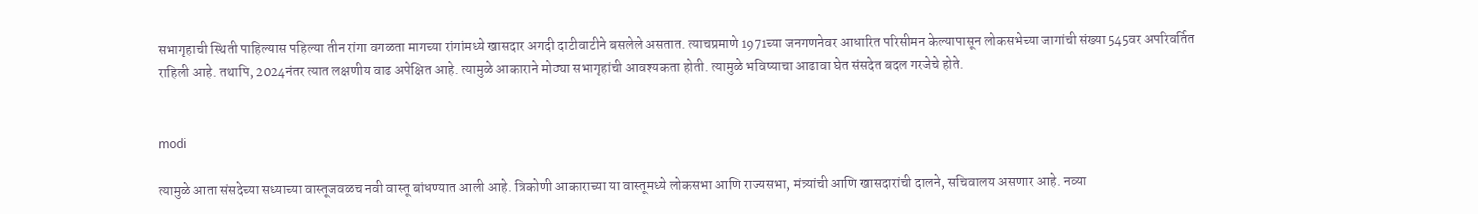सभागृहाची स्थिती पाहिल्यास पहिल्या तीन रांगा वगळता मागच्या रांगांमध्ये खासदार अगदी दाटीवाटीने बसलेले असतात. त्याचप्रमाणे 1971च्या जनगणनेवर आधारित परिसीमन केल्यापासून लोकसभेच्या जागांची संख्या 545वर अपरिवर्तित राहिली आहे. तथापि, 2024नंतर त्यात लक्षणीय वाढ अपेक्षित आहे. त्यामुळे आकाराने मोठ्या सभागृहांची आवश्यकता होती. त्यामुळे भविष्याचा आढावा घेत संसदेत बदल गरजेचे होते.


modi

त्यामुळे आता संसदेच्या सध्याच्या वास्तूजवळच नवी वास्तू बांधण्यात आली आहे. त्रिकोणी आकाराच्या या वास्तूमध्ये लोकसभा आणि राज्यसभा, मंत्र्यांची आणि खासदारांची दालने, सचिवालय असणार आहे. नव्या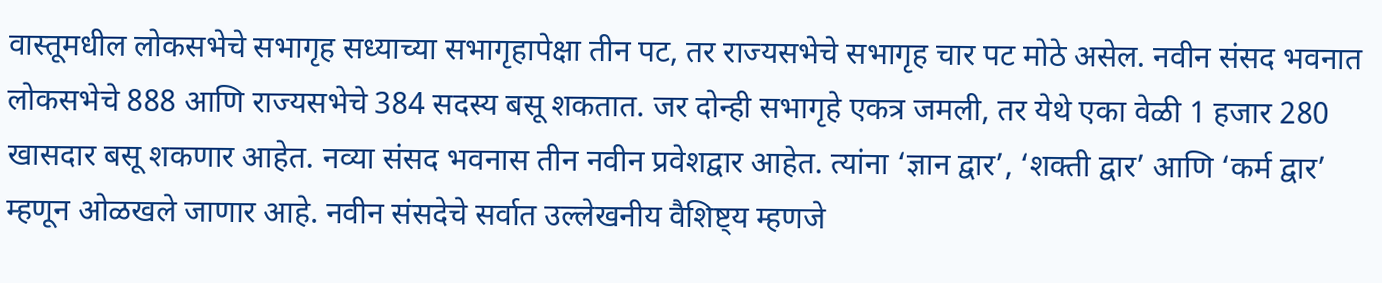वास्तूमधील लोकसभेचे सभागृह सध्याच्या सभागृहापेक्षा तीन पट, तर राज्यसभेचे सभागृह चार पट मोठे असेल. नवीन संसद भवनात लोकसभेचे 888 आणि राज्यसभेचे 384 सदस्य बसू शकतात. जर दोन्ही सभागृहे एकत्र जमली, तर येथे एका वेळी 1 हजार 280 खासदार बसू शकणार आहेत. नव्या संसद भवनास तीन नवीन प्रवेशद्वार आहेत. त्यांना ‘ज्ञान द्वार’, ‘शक्ती द्वार’ आणि ‘कर्म द्वार’ म्हणून ओळखले जाणार आहे. नवीन संसदेचे सर्वात उल्लेखनीय वैशिष्ट्य म्हणजे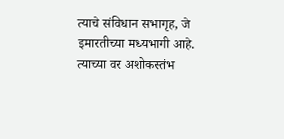त्याचे संविधान सभागृह, जे इमारतीच्या मध्यभागी आहे. त्याच्या वर अशोकस्तंभ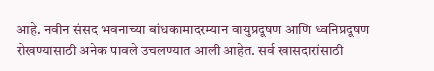आहे. नवीन संसद भवनाच्या बांधकामादरम्यान वायुप्रदूषण आणि ध्वनिप्रदूषण रोखण्यासाठी अनेक पावले उचलण्यात आली आहेत. सर्व खासदारांसाठी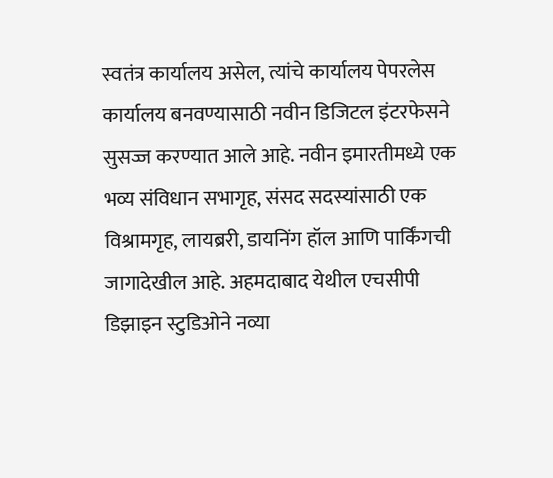स्वतंत्र कार्यालय असेल, त्यांचे कार्यालय पेपरलेस कार्यालय बनवण्यासाठी नवीन डिजिटल इंटरफेसने सुसज्ज करण्यात आले आहे. नवीन इमारतीमध्ये एक भव्य संविधान सभागृह, संसद सदस्यांसाठी एक विश्रामगृह, लायब्ररी, डायनिंग हॉल आणि पार्किंगची जागादेखील आहे. अहमदाबाद येथील एचसीपी डिझाइन स्टुडिओने नव्या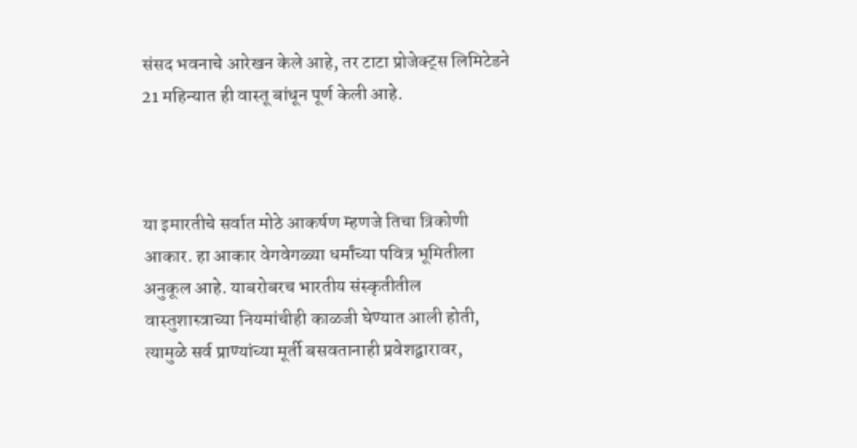संसद भवनाचे आरेखन केले आहे, तर टाटा प्रोजेक्ट्स लिमिटेडने 21 महिन्यात ही वास्तू बांधून पूर्ण केली आहे.



या इमारतीचे सर्वात मोठे आकर्षण म्हणजे तिचा त्रिकोणी आकार. हा आकार वेगवेगळ्या धर्मांच्या पवित्र भूमितीला अनुकूल आहे. याबरोबरच भारतीय संस्कृतीतील वास्तुशास्त्राच्या नियमांचीही काळजी घेण्यात आली होती, त्यामुळे सर्व प्राण्यांच्या मूर्ती बसवतानाही प्रवेशद्वारावर,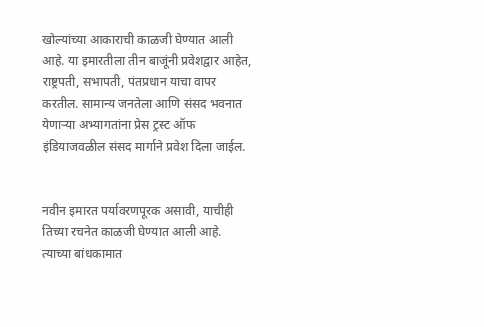खोल्यांच्या आकाराची काळजी घेण्यात आली आहे. या इमारतीला तीन बाजूंनी प्रवेशद्वार आहेत, राष्ट्रपती, सभापती, पंतप्रधान याचा वापर करतील. सामान्य जनतेला आणि संसद भवनात येणार्‍या अभ्यागतांना प्रेस ट्रस्ट ऑफ इंडियाजवळील संसद मार्गाने प्रवेश दिला जाईल.


नवीन इमारत पर्यावरणपूरक असावी, याचीही तिच्या रचनेत काळजी घेण्यात आली आहे. त्याच्या बांधकामात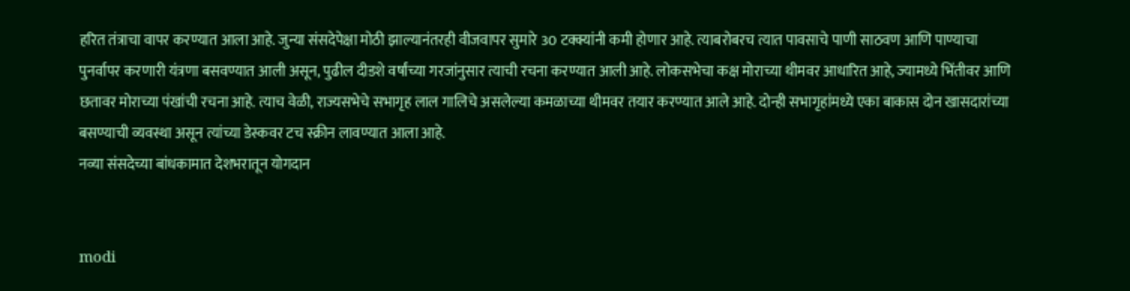हरित तंत्राचा वापर करण्यात आला आहे. जुन्या संसदेपेक्षा मोठी झाल्यानंतरही वीजवापर सुमारे 30 टक्क्यांनी कमी होणार आहे. त्याबरोबरच त्यात पावसाचे पाणी साठवण आणि पाण्याचा पुनर्वापर करणारी यंत्रणा बसवण्यात आली असून, पुढील दीडशे वर्षांच्या गरजांनुसार त्याची रचना करण्यात आली आहे. लोकसभेचा कक्ष मोराच्या थीमवर आधारित आहे, ज्यामध्ये भिंतीवर आणि छतावर मोराच्या पंखांची रचना आहे. त्याच वेळी, राज्यसभेचे सभागृह लाल गालिचे असलेल्या कमळाच्या थीमवर तयार करण्यात आले आहे. दोन्ही सभागृहांमध्ये एका बाकास दोन खासदारांच्या बसण्याची व्यवस्था असून त्यांच्या डेस्कवर टच स्क्रीन लावण्यात आला आहे.
नव्या संसदेच्या बांधकामात देशभरातून योगदान


modi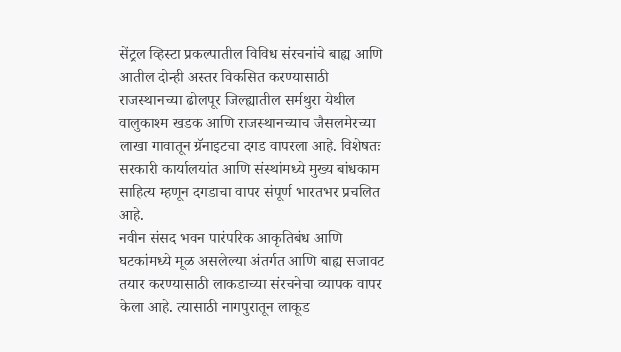सेंट्रल व्हिस्टा प्रकल्पातील विविध संरचनांचे बाह्य आणि आतील दोन्ही अस्तर विकसित करण्यासाठी राजस्थानच्या ढोलपूर जिल्ह्यातील सर्मथुरा येथील वालुकाश्म खडक आणि राजस्थानच्याच जैसलमेरच्या लाखा गावातून ग्रॅनाइटचा दगड वापरला आहे. विशेषतः सरकारी कार्यालयांत आणि संस्थांमध्ये मुख्य बांधकाम साहित्य म्हणून दगडाचा वापर संपूर्ण भारतभर प्रचलित आहे.
नवीन संसद भवन पारंपरिक आकृतिबंध आणि घटकांमध्ये मूळ असलेल्या अंतर्गत आणि बाह्य सजावट तयार करण्यासाठी लाकडाच्या संरचनेचा व्यापक वापर केला आहे. त्यासाठी नागपुरातून लाकूड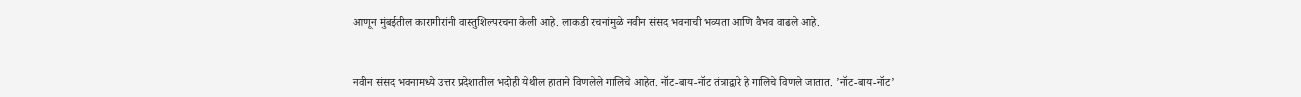आणून मुंबईतील कारागीरांनी वास्तुशिल्परचना केली आहे. लाकडी रचनांमुळे नवीन संसद भवनाची भव्यता आणि वैभव वाढले आहे.


नवीन संसद भवनामध्ये उत्तर प्रदेशातील भदोही येथील हाताने विणलेले गालिचे आहेत. नॉट-बाय-नॉट तंत्राद्वारे हे गालिचे विणले जातात. ’नॉट-बाय-नॉट’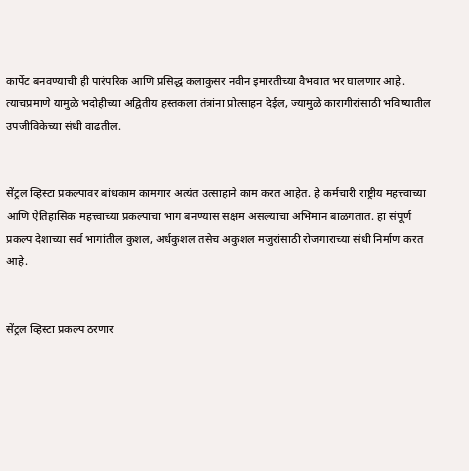कार्पेट बनवण्याची ही पारंपरिक आणि प्रसिद्ध कलाकुसर नवीन इमारतीच्या वैभवात भर घालणार आहे. त्याचप्रमाणे यामुळे भदोहीच्या अद्वितीय हस्तकला तंत्रांना प्रोत्साहन देईल, ज्यामुळे कारागीरांसाठी भविष्यातील उपजीविकेच्या संधी वाढतील.


सेंट्रल व्हिस्टा प्रकल्पावर बांधकाम कामगार अत्यंत उत्साहाने काम करत आहेत. हे कर्मचारी राष्ट्रीय महत्त्वाच्या आणि ऐतिहासिक महत्त्वाच्या प्रकल्पाचा भाग बनण्यास सक्षम असल्याचा अभिमान बाळगतात. हा संपूर्ण प्रकल्प देशाच्या सर्व भागांतील कुशल, अर्धकुशल तसेच अकुशल मजुरांसाठी रोजगाराच्या संधी निर्माण करत आहे.


सेंट्रल व्हिस्टा प्रकल्प ठरणार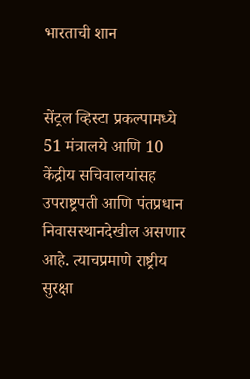भारताची शान


सेंट्रल व्हिस्टा प्रकल्पामध्ये 51 मंत्रालये आणि 10 केंद्रीय सचिवालयांसह उपराष्ट्रपती आणि पंतप्रधान निवासस्थानदेखील असणार आहे. त्याचप्रमाणे राष्ट्रीय सुरक्षा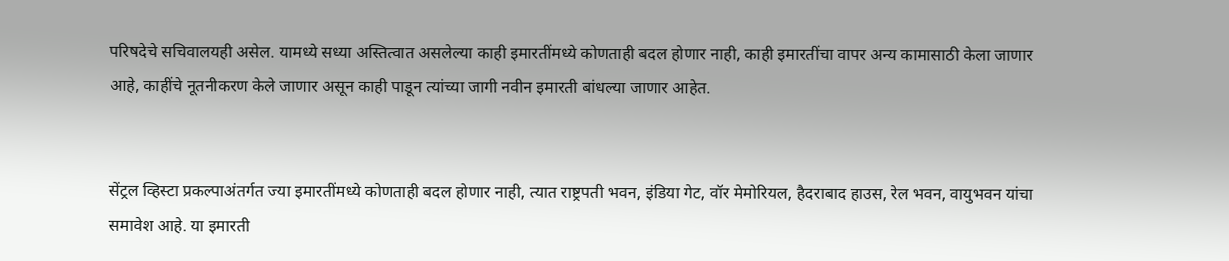परिषदेचे सचिवालयही असेल. यामध्ये सध्या अस्तित्वात असलेल्या काही इमारतींमध्ये कोणताही बदल होणार नाही, काही इमारतींचा वापर अन्य कामासाठी केला जाणार आहे, काहींचे नूतनीकरण केले जाणार असून काही पाडून त्यांच्या जागी नवीन इमारती बांधल्या जाणार आहेत.


सेंट्रल व्हिस्टा प्रकल्पाअंतर्गत ज्या इमारतींमध्ये कोणताही बदल होणार नाही, त्यात राष्ट्रपती भवन, इंडिया गेट, वॉर मेमोरियल, हैदराबाद हाउस, रेल भवन, वायुभवन यांचा समावेश आहे. या इमारती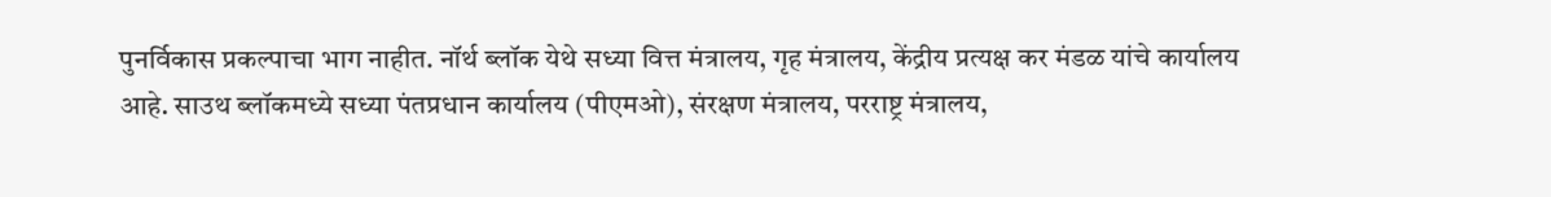पुनर्विकास प्रकल्पाचा भाग नाहीत. नॉर्थ ब्लॉक येथे सध्या वित्त मंत्रालय, गृह मंत्रालय, केंद्रीय प्रत्यक्ष कर मंडळ यांचे कार्यालय आहे. साउथ ब्लॉकमध्ये सध्या पंतप्रधान कार्यालय (पीएमओ), संरक्षण मंत्रालय, परराष्ट्र मंत्रालय,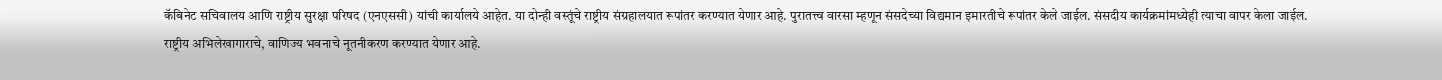कॅबिनेट सचिवालय आणि राष्ट्रीय सुरक्षा परिषद (एनएससी) यांची कार्यालये आहेत. या दोन्ही वस्तूंचे राष्ट्रीय संग्रहालयात रूपांतर करण्यात येणार आहे. पुरातत्त्व वारसा म्हणून संसदेच्या विद्यमान इमारतीचे रूपांतर केले जाईल. संसदीय कार्यक्रमांमध्येही त्याचा वापर केला जाईल. राष्ट्रीय अभिलेखागाराचे, वाणिज्य भवनाचे नूतनीकरण करण्यात येणार आहे.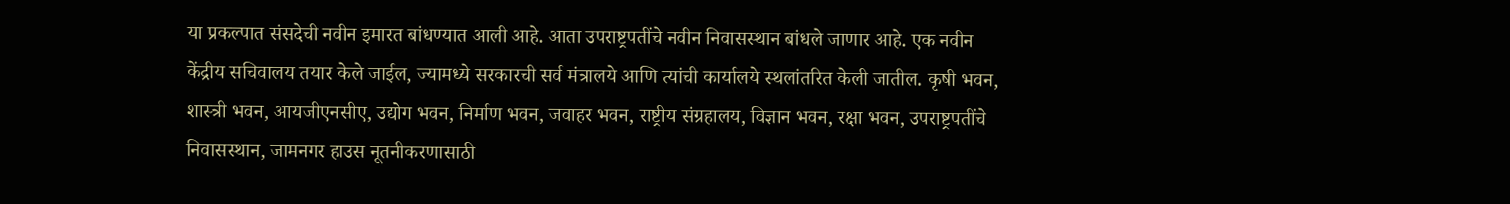या प्रकल्पात संसदेची नवीन इमारत बांधण्यात आली आहे. आता उपराष्ट्रपतींचे नवीन निवासस्थान बांधले जाणार आहे. एक नवीन केंद्रीय सचिवालय तयार केले जाईल, ज्यामध्ये सरकारची सर्व मंत्रालये आणि त्यांची कार्यालये स्थलांतरित केली जातील. कृषी भवन, शास्त्री भवन, आयजीएनसीए, उद्योग भवन, निर्माण भवन, जवाहर भवन, राष्ट्रीय संग्रहालय, विज्ञान भवन, रक्षा भवन, उपराष्ट्रपतींचे निवासस्थान, जामनगर हाउस नूतनीकरणासाठी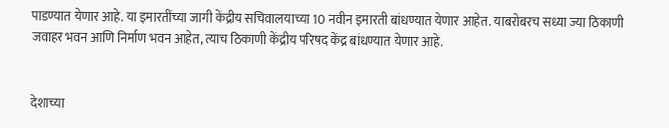पाडण्यात येणार आहे. या इमारतींच्या जागी केंद्रीय सचिवालयाच्या 10 नवीन इमारती बांधण्यात येणार आहेत. याबरोबरच सध्या ज्या ठिकाणी जवाहर भवन आणि निर्माण भवन आहेत, त्याच ठिकाणी केंद्रीय परिषद केंद्र बांधण्यात येणार आहे.


देशाच्या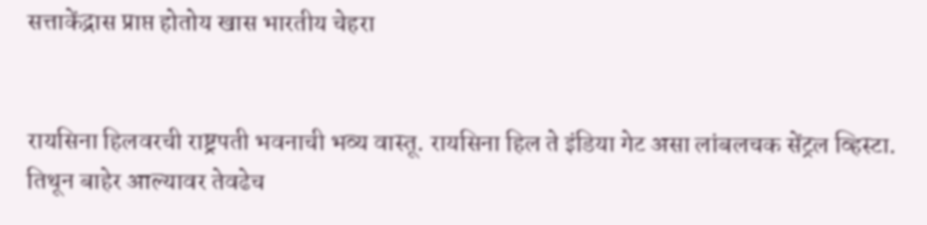सत्ताकेंद्रास प्राप्त होतोय खास भारतीय चेहरा


रायसिना हिलवरची राष्ट्रपती भवनाची भव्य वास्तू. रायसिना हिल ते इंडिया गेट असा लांबलचक सेंट्रल व्हिस्टा. तिथून बाहेर आल्यावर तेवढेच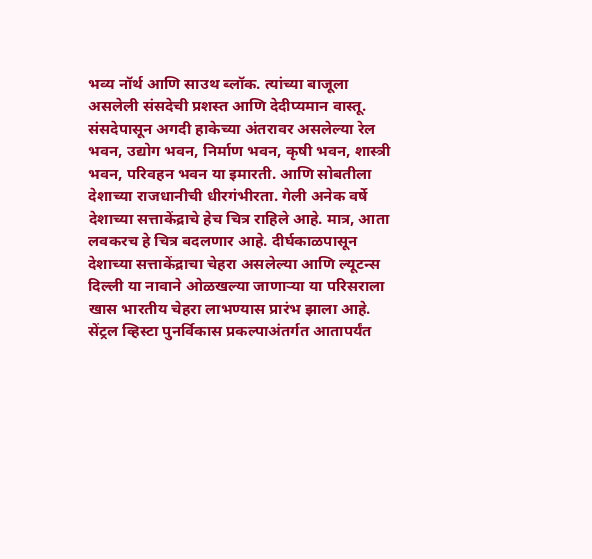भव्य नॉर्थ आणि साउथ ब्लॉक. त्यांच्या बाजूला असलेली संसदेची प्रशस्त आणि देदीप्यमान वास्तू. संसदेपासून अगदी हाकेच्या अंतरावर असलेल्या रेल भवन, उद्योग भवन, निर्माण भवन, कृषी भवन, शास्त्री भवन, परिवहन भवन या इमारती. आणि सोबतीला देशाच्या राजधानीची धीरगंभीरता. गेली अनेक वर्षे देशाच्या सत्ताकेंद्राचे हेच चित्र राहिले आहे. मात्र, आता लवकरच हे चित्र बदलणार आहे. दीर्घकाळपासून देशाच्या सत्ताकेंद्राचा चेहरा असलेल्या आणि ल्यूटन्स दिल्ली या नावाने ओळखल्या जाणार्‍या या परिसराला खास भारतीय चेहरा लाभण्यास प्रारंभ झाला आहे. सेंट्रल व्हिस्टा पुनर्विकास प्रकल्पाअंतर्गत आतापर्यंत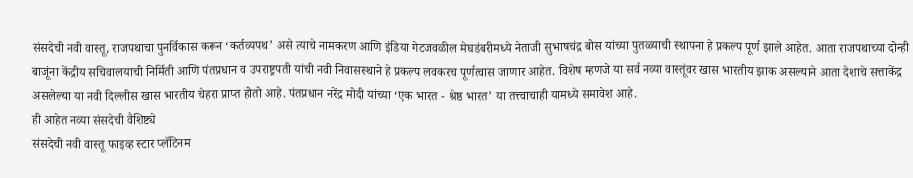संसदेची नवी वास्तू, राजपथाचा पुनर्विकास करून ‘कर्तव्यपथ’ असे त्याचे नामकरण आणि इंडिया गेटजवळील मेघडंबरीमध्ये नेताजी सुभाषचंद्र बोस यांच्या पुतळ्याची स्थापना हे प्रकल्प पूर्ण झाले आहेत. आता राजपथाच्या दोन्ही बाजूंना केंद्रीय सचिवालयाची निर्मिती आणि पंतप्रधान व उपराष्ट्रपती यांची नवी निवासस्थाने हे प्रकल्प लवकरच पूर्णत्वास जाणार आहेत. विशेष म्हणजे या सर्व नव्या वास्तूंवर खास भारतीय झाक असल्याने आता देशाचे सत्ताकेंद्र असलेल्या या नवी दिल्लीस खास भारतीय चेहरा प्राप्त होतो आहे. पंतप्रधान नरेंद्र मोदी यांच्या ‘एक भारत - श्रेष्ठ भारत’ या तत्त्वाचाही यामध्ये समावेश आहे.
ही आहेत नव्या संसदेची वैशिष्ट्ये
संसदेची नवी वास्तू फाइव्ह स्टार प्लॅटिनम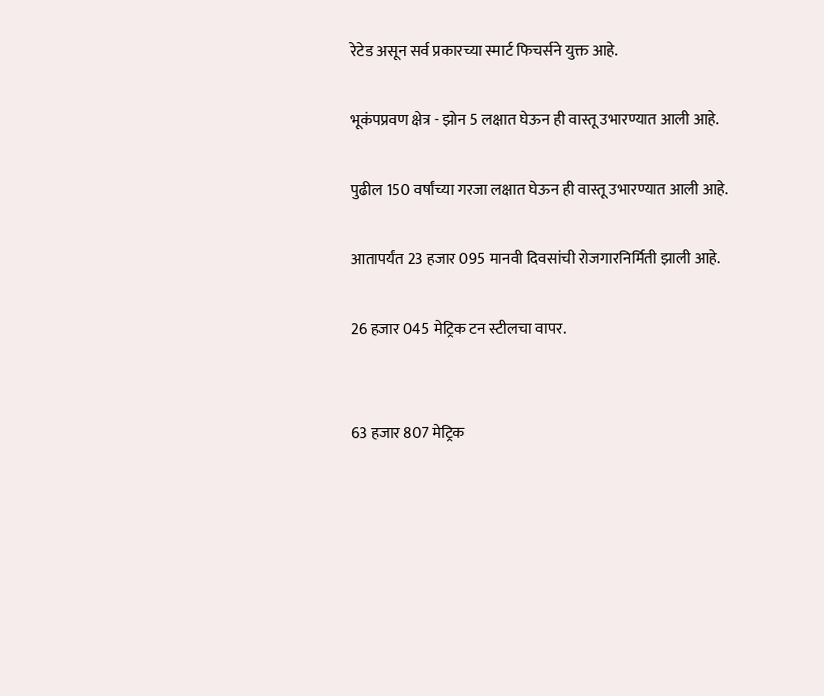रेटेड असून सर्व प्रकारच्या स्मार्ट फिचर्सने युक्त आहे.

भूकंपप्रवण क्षेत्र - झोन 5 लक्षात घेऊन ही वास्तू उभारण्यात आली आहे.

पुढील 150 वर्षांच्या गरजा लक्षात घेऊन ही वास्तू उभारण्यात आली आहे.

आतापर्यंत 23 हजार 095 मानवी दिवसांची रोजगारनिर्मिती झाली आहे.

26 हजार 045 मेट्रिक टन स्टीलचा वापर.


63 हजार 807 मेट्रिक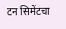टन सिमेंटचा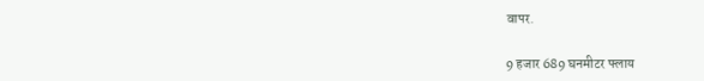वापर.

9 हजार 689 घनमीटर फ्लाय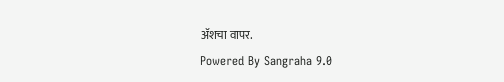अ‍ॅशचा वापर.
Powered By Sangraha 9.0